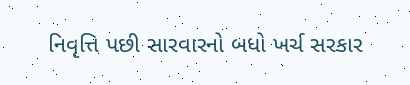નિવૃત્તિ પછી સારવારનો બધો ખર્ચ સરકાર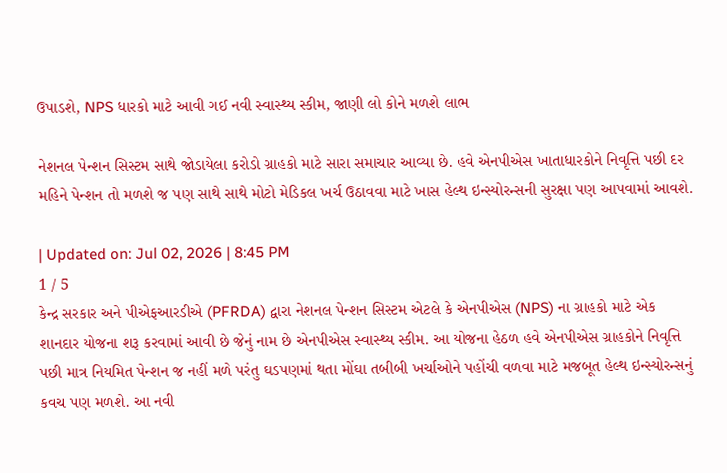ઉપાડશે, NPS ધારકો માટે આવી ગઈ નવી સ્વાસ્થ્ય સ્કીમ, જાણી લો કોને મળશે લાભ

નેશનલ પેન્શન સિસ્ટમ સાથે જોડાયેલા કરોડો ગ્રાહકો માટે સારા સમાચાર આવ્યા છે. હવે એનપીએસ ખાતાધારકોને નિવૃત્તિ પછી દર મહિને પેન્શન તો મળશે જ પણ સાથે સાથે મોટો મેડિકલ ખર્ચ ઉઠાવવા માટે ખાસ હેલ્થ ઇન્સ્યોરન્સની સુરક્ષા પણ આપવામાં આવશે.

| Updated on: Jul 02, 2026 | 8:45 PM
1 / 5
કેન્દ્ર સરકાર અને પીએફઆરડીએ (PFRDA) દ્વારા નેશનલ પેન્શન સિસ્ટમ એટલે કે એનપીએસ (NPS) ના ગ્રાહકો માટે એક શાનદાર યોજના શરૂ કરવામાં આવી છે જેનું નામ છે એનપીએસ સ્વાસ્થ્ય સ્કીમ. આ યોજના હેઠળ હવે એનપીએસ ગ્રાહકોને નિવૃત્તિ પછી માત્ર નિયમિત પેન્શન જ નહીં મળે પરંતુ ઘડપણમાં થતા મોંઘા તબીબી ખર્ચાઓને પહોંચી વળવા માટે મજબૂત હેલ્થ ઇન્સ્યોરન્સનું કવચ પણ મળશે. આ નવી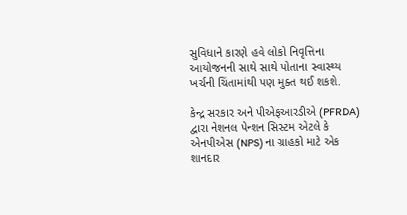સુવિધાને કારણે હવે લોકો નિવૃત્તિના આયોજનની સાથે સાથે પોતાના સ્વાસ્થ્ય ખર્ચની ચિંતામાંથી પણ મુક્ત થઈ શકશે.

કેન્દ્ર સરકાર અને પીએફઆરડીએ (PFRDA) દ્વારા નેશનલ પેન્શન સિસ્ટમ એટલે કે એનપીએસ (NPS) ના ગ્રાહકો માટે એક શાનદાર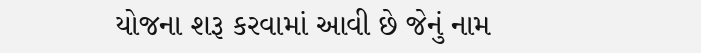યોજના શરૂ કરવામાં આવી છે જેનું નામ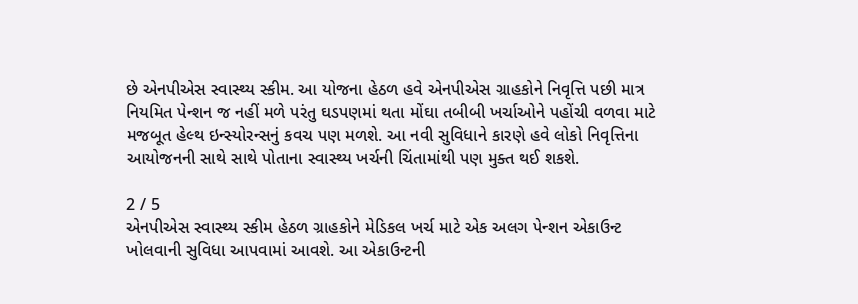છે એનપીએસ સ્વાસ્થ્ય સ્કીમ. આ યોજના હેઠળ હવે એનપીએસ ગ્રાહકોને નિવૃત્તિ પછી માત્ર નિયમિત પેન્શન જ નહીં મળે પરંતુ ઘડપણમાં થતા મોંઘા તબીબી ખર્ચાઓને પહોંચી વળવા માટે મજબૂત હેલ્થ ઇન્સ્યોરન્સનું કવચ પણ મળશે. આ નવી સુવિધાને કારણે હવે લોકો નિવૃત્તિના આયોજનની સાથે સાથે પોતાના સ્વાસ્થ્ય ખર્ચની ચિંતામાંથી પણ મુક્ત થઈ શકશે.

2 / 5
એનપીએસ સ્વાસ્થ્ય સ્કીમ હેઠળ ગ્રાહકોને મેડિકલ ખર્ચ માટે એક અલગ પેન્શન એકાઉન્ટ ખોલવાની સુવિધા આપવામાં આવશે. આ એકાઉન્ટની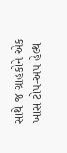સાથે જ ગ્રાહકોને એક ખાસ ટોપ-અપ હેલ્થ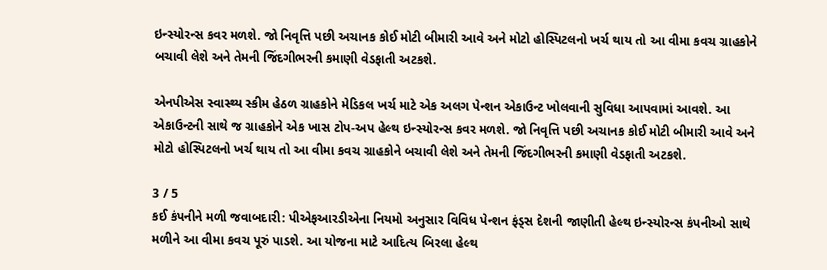ઇન્સ્યોરન્સ કવર મળશે. જો નિવૃત્તિ પછી અચાનક કોઈ મોટી બીમારી આવે અને મોટો હોસ્પિટલનો ખર્ચ થાય તો આ વીમા કવચ ગ્રાહકોને બચાવી લેશે અને તેમની જિંદગીભરની કમાણી વેડફાતી અટકશે.

એનપીએસ સ્વાસ્થ્ય સ્કીમ હેઠળ ગ્રાહકોને મેડિકલ ખર્ચ માટે એક અલગ પેન્શન એકાઉન્ટ ખોલવાની સુવિધા આપવામાં આવશે. આ એકાઉન્ટની સાથે જ ગ્રાહકોને એક ખાસ ટોપ-અપ હેલ્થ ઇન્સ્યોરન્સ કવર મળશે. જો નિવૃત્તિ પછી અચાનક કોઈ મોટી બીમારી આવે અને મોટો હોસ્પિટલનો ખર્ચ થાય તો આ વીમા કવચ ગ્રાહકોને બચાવી લેશે અને તેમની જિંદગીભરની કમાણી વેડફાતી અટકશે.

3 / 5
કઈ કંપનીને મળી જવાબદારી: પીએફઆરડીએના નિયમો અનુસાર વિવિધ પેન્શન ફંડ્સ દેશની જાણીતી હેલ્થ ઇન્સ્યોરન્સ કંપનીઓ સાથે મળીને આ વીમા કવચ પૂરું પાડશે. આ યોજના માટે આદિત્ય બિરલા હેલ્થ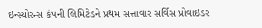ઇન્સ્યોરન્સ કંપની લિમિટેડને પ્રથમ સત્તાવાર સર્વિસ પ્રોવાઇડર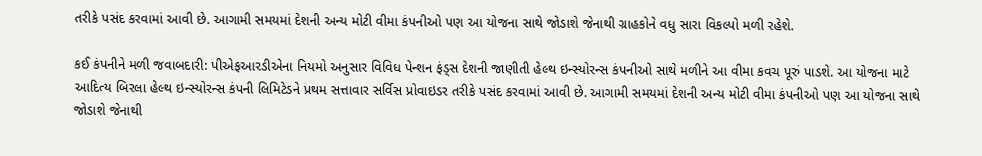તરીકે પસંદ કરવામાં આવી છે. આગામી સમયમાં દેશની અન્ય મોટી વીમા કંપનીઓ પણ આ યોજના સાથે જોડાશે જેનાથી ગ્રાહકોને વધુ સારા વિકલ્પો મળી રહેશે.

કઈ કંપનીને મળી જવાબદારી: પીએફઆરડીએના નિયમો અનુસાર વિવિધ પેન્શન ફંડ્સ દેશની જાણીતી હેલ્થ ઇન્સ્યોરન્સ કંપનીઓ સાથે મળીને આ વીમા કવચ પૂરું પાડશે. આ યોજના માટે આદિત્ય બિરલા હેલ્થ ઇન્સ્યોરન્સ કંપની લિમિટેડને પ્રથમ સત્તાવાર સર્વિસ પ્રોવાઇડર તરીકે પસંદ કરવામાં આવી છે. આગામી સમયમાં દેશની અન્ય મોટી વીમા કંપનીઓ પણ આ યોજના સાથે જોડાશે જેનાથી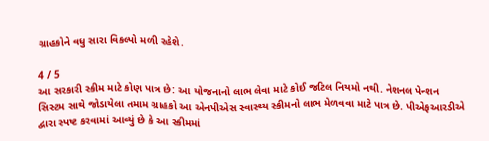ગ્રાહકોને વધુ સારા વિકલ્પો મળી રહેશે.

4 / 5
આ સરકારી સ્કીમ માટે કોણ પાત્ર છે: આ યોજનાનો લાભ લેવા માટે કોઈ જટિલ નિયમો નથી. નેશનલ પેન્શન સિસ્ટમ સાથે જોડાયેલા તમામ ગ્રાહકો આ એનપીએસ સ્વાસ્થ્ય સ્કીમનો લાભ મેળવવા માટે પાત્ર છે. પીએફઆરડીએ દ્વારા સ્પષ્ટ કરવામાં આવ્યું છે કે આ સ્કીમમાં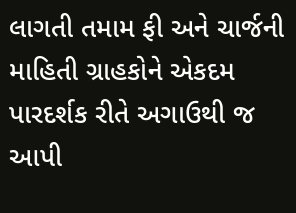લાગતી તમામ ફી અને ચાર્જની માહિતી ગ્રાહકોને એકદમ પારદર્શક રીતે અગાઉથી જ આપી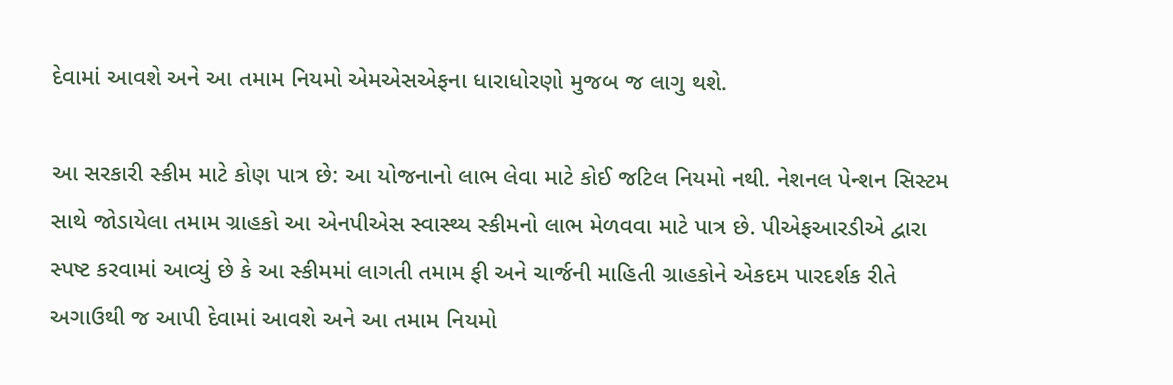દેવામાં આવશે અને આ તમામ નિયમો એમએસએફના ધારાધોરણો મુજબ જ લાગુ થશે.

આ સરકારી સ્કીમ માટે કોણ પાત્ર છે: આ યોજનાનો લાભ લેવા માટે કોઈ જટિલ નિયમો નથી. નેશનલ પેન્શન સિસ્ટમ સાથે જોડાયેલા તમામ ગ્રાહકો આ એનપીએસ સ્વાસ્થ્ય સ્કીમનો લાભ મેળવવા માટે પાત્ર છે. પીએફઆરડીએ દ્વારા સ્પષ્ટ કરવામાં આવ્યું છે કે આ સ્કીમમાં લાગતી તમામ ફી અને ચાર્જની માહિતી ગ્રાહકોને એકદમ પારદર્શક રીતે અગાઉથી જ આપી દેવામાં આવશે અને આ તમામ નિયમો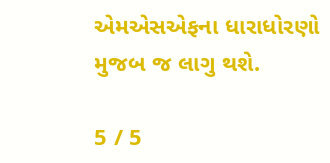એમએસએફના ધારાધોરણો મુજબ જ લાગુ થશે.

5 / 5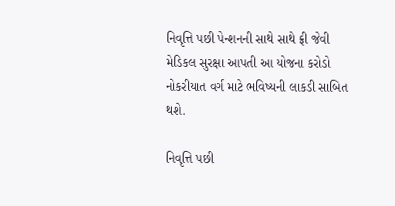નિવૃત્તિ પછી પેન્શનની સાથે સાથે ફ્રી જેવી મેડિકલ સુરક્ષા આપતી આ યોજના કરોડો નોકરીયાત વર્ગ માટે ભવિષ્યની લાકડી સાબિત થશે.

નિવૃત્તિ પછી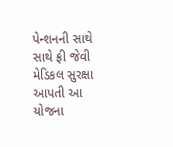પેન્શનની સાથે સાથે ફ્રી જેવી મેડિકલ સુરક્ષા આપતી આ યોજના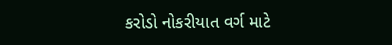કરોડો નોકરીયાત વર્ગ માટે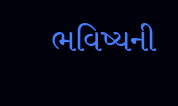ભવિષ્યની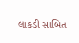લાકડી સાબિત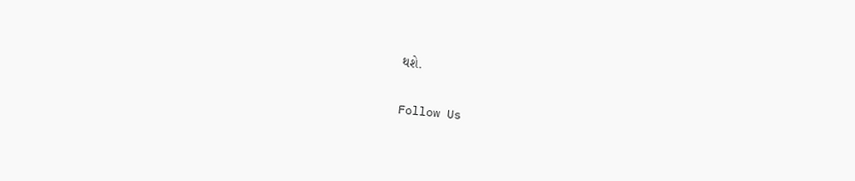થશે.

Follow Us